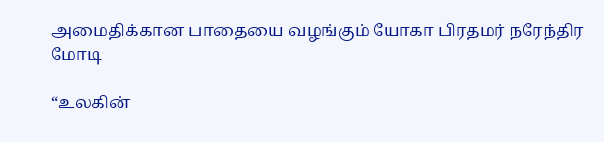அமைதிக்கான பாதையை வழங்கும் யோகா பிரதமர் நரேந்திர மோடி

“உலகின்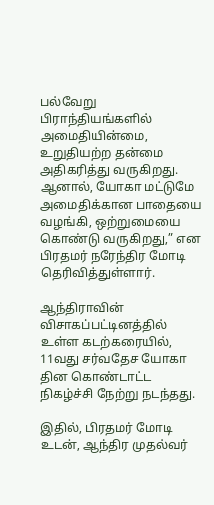பல்வேறு பிராந்தியங்களில் அமைதியின்மை, உறுதியற்ற தன்மை அதிகரித்து வருகிறது. ஆனால், யோகா மட்டுமே அமைதிக்கான பாதையை வழங்கி, ஒற்றுமையை கொண்டு வருகிறது,” என பிரதமர் நரேந்திர மோடி தெரிவித்துள்ளார்.

ஆந்திராவின் விசாகப்பட்டினத்தில் உள்ள கடற்கரையில், 11வது சர்வதேச யோகா தின கொண்டாட்ட நிகழ்ச்சி நேற்று நடந்தது.

இதில், பிரதமர் மோடி உடன், ஆந்திர முதல்வர்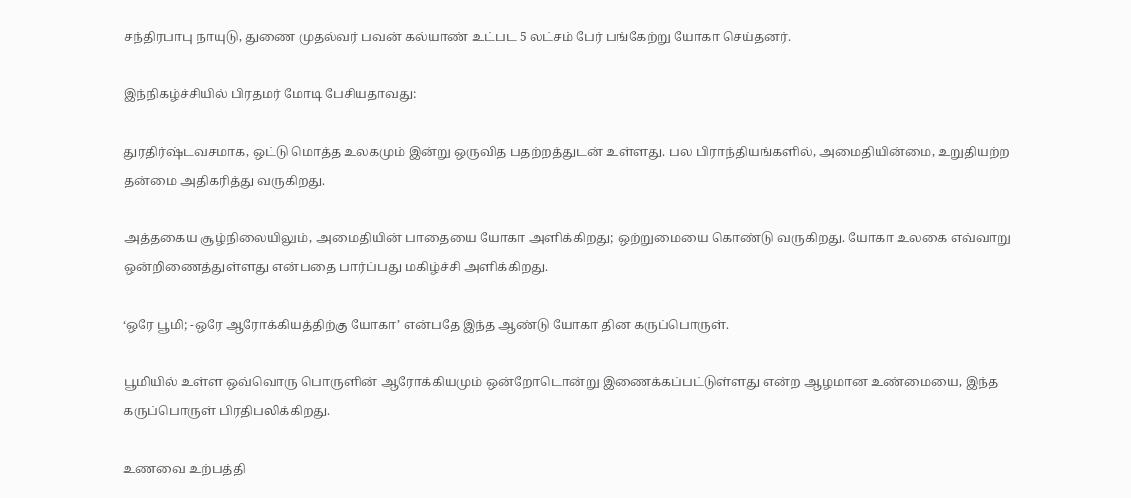சந்திரபாபு நாயுடு, துணை முதல்வர் பவன் கல்யாண் உட்பட 5 லட்சம் பேர் பங்கேற்று யோகா செய்தனர்.

இந்நிகழ்ச்சியில் பிரதமர் மோடி பேசியதாவது:

துரதிர்ஷ்டவசமாக, ஒட்டு மொத்த உலகமும் இன்று ஒருவித பதற்றத்துடன் உள்ளது. பல பிராந்தியங்களில், அமைதியின்மை, உறுதியற்ற தன்மை அதிகரித்து வருகிறது.

அத்தகைய சூழ்நிலையிலும், அமைதியின் பாதையை யோகா அளிக்கிறது; ஒற்றுமையை கொண்டு வருகிறது. யோகா உலகை எவ்வாறு ஒன்றிணைத்துள்ளது என்பதை பார்ப்பது மகிழ்ச்சி அளிக்கிறது.

‘ஒரே பூமி; -ஒரே ஆரோக்கியத்திற்கு யோகா’ என்பதே இந்த ஆண்டு யோகா தின கருப்பொருள்.

பூமியில் உள்ள ஒவ்வொரு பொருளின் ஆரோக்கியமும் ஒன்றோடொன்று இணைக்கப்பட்டுள்ளது என்ற ஆழமான உண்மையை, இந்த கருப்பொருள் பிரதிபலிக்கிறது.

உணவை உற்பத்தி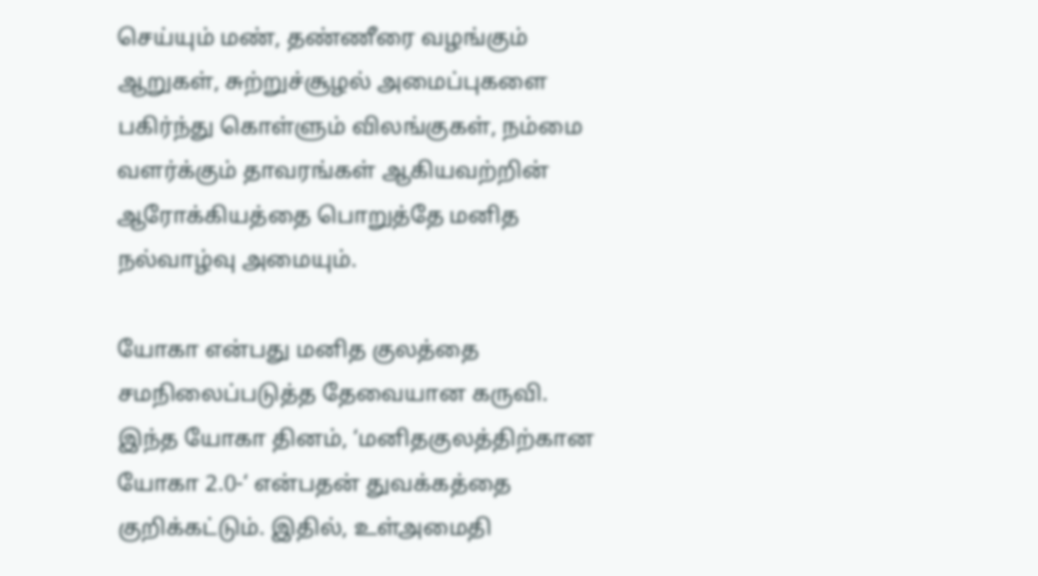செய்யும் மண், தண்ணீரை வழங்கும் ஆறுகள், சுற்றுச்சூழல் அமைப்புகளை பகிர்ந்து கொள்ளும் விலங்குகள், நம்மை வளர்க்கும் தாவரங்கள் ஆகியவற்றின் ஆரோக்கியத்தை பொறுத்தே மனித நல்வாழ்வு அமையும்.

யோகா என்பது மனித குலத்தை சமநிலைப்படுத்த தேவையான கருவி. இந்த யோகா தினம், ‘மனிதகுலத்திற்கான யோகா 2.0-‘ என்பதன் துவக்கத்தை குறிக்கட்டும். இதில், உள்அமைதி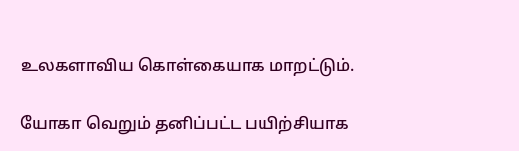உலகளாவிய கொள்கையாக மாறட்டும்.

யோகா வெறும் தனிப்பட்ட பயிற்சியாக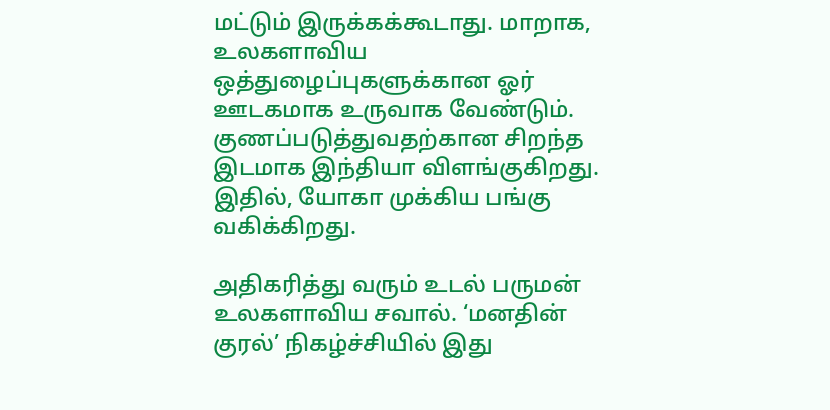மட்டும் இருக்கக்கூடாது. மாறாக, உலகளாவிய ஒத்துழைப்புகளுக்கான ஓர் ஊடகமாக உருவாக வேண்டும். குணப்படுத்துவதற்கான சிறந்த இடமாக இந்தியா விளங்குகிறது. இதில், யோகா முக்கிய பங்கு வகிக்கிறது.

அதிகரித்து வரும் உடல் பருமன் உலகளாவிய சவால். ‘மனதின் குரல்’ நிகழ்ச்சியில் இது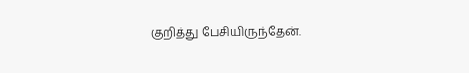குறித்து பேசியிருந்தேன்.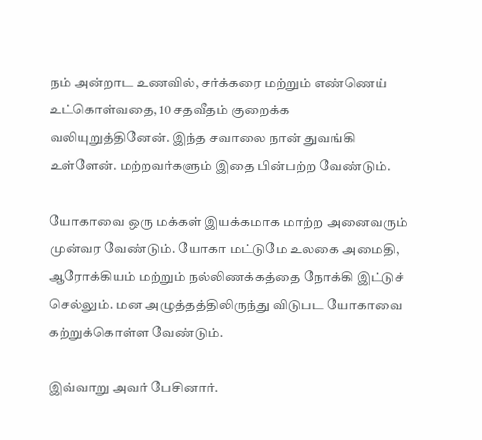நம் அன்றாட உணவில், சர்க்கரை மற்றும் எண்ணெய் உட்கொள்வதை, 10 சதவீதம் குறைக்க வலியுறுத்தினேன். இந்த சவாலை நான் துவங்கி உள்ளேன். மற்றவர்களும் இதை பின்பற்ற வேண்டும்.

யோகாவை ஒரு மக்கள் இயக்கமாக மாற்ற அனைவரும் முன்வர வேண்டும். யோகா மட்டுமே உலகை அமைதி, ஆரோக்கியம் மற்றும் நல்லிணக்கத்தை நோக்கி இட்டுச் செல்லும். மன அழுத்தத்திலிருந்து விடுபட யோகாவை கற்றுக்கொள்ள வேண்டும்.

இவ்வாறு அவர் பேசினார்.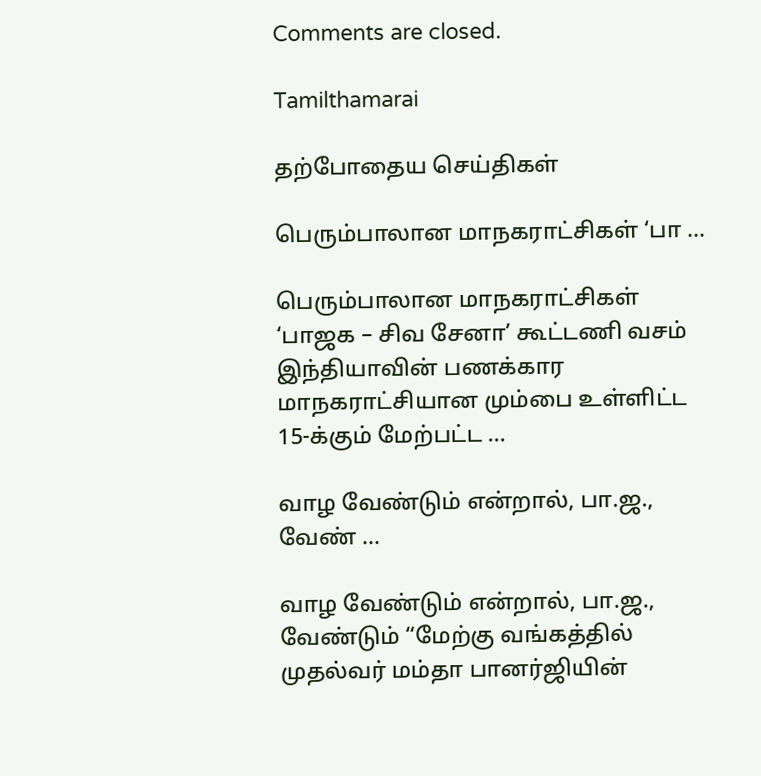Comments are closed.

Tamilthamarai

தற்போதைய செய்திகள்

பெரும்பாலான மாநகராட்சிகள் ‘பா ...

பெரும்பாலான மாநகராட்சிகள் ‘பாஜக – சிவ சேனா’ கூட்டணி வசம் இந்தியாவின் பணக்கார மாநகராட்சியான மும்பை உள்ளிட்ட 15-க்கும் மேற்பட்ட ...

வாழ வேண்டும் என்றால், பா.ஜ., வேண் ...

வாழ வேண்டும் என்றால், பா.ஜ., வேண்டும் “மேற்கு வங்கத்தில் முதல்வர் மம்தா பானர்ஜியின்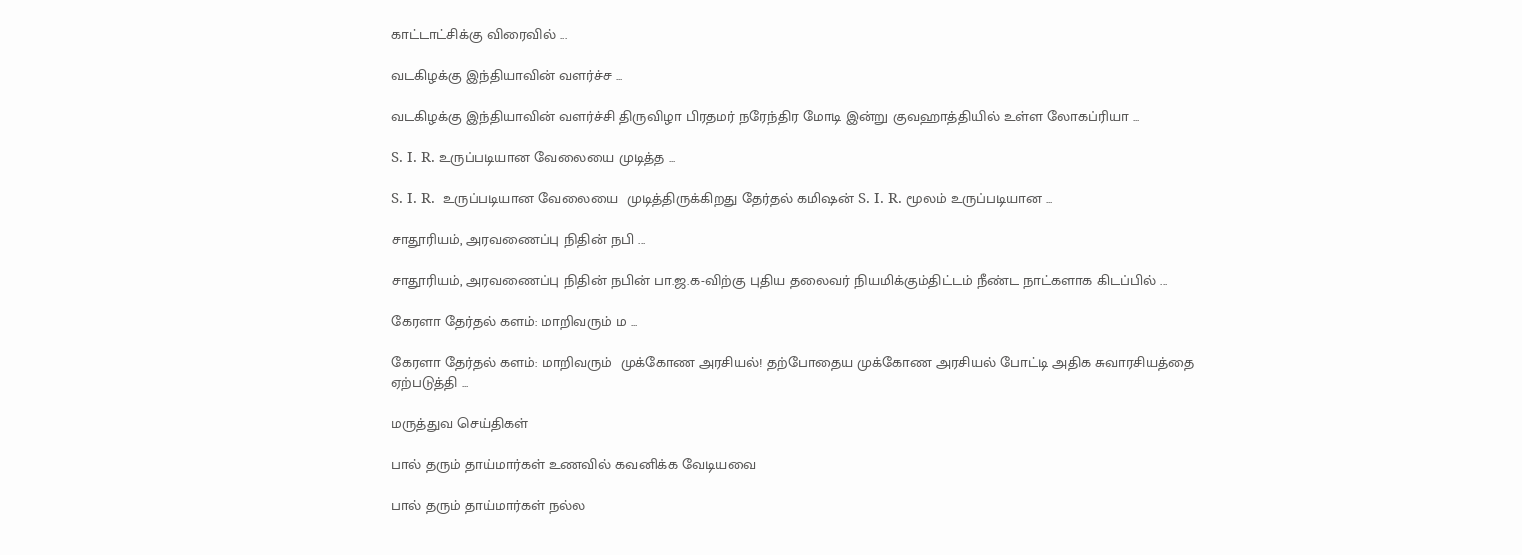காட்டாட்சிக்கு விரைவில் ...

வடகிழக்கு இந்தியாவின் வளர்ச்ச ...

வடகிழக்கு இந்தியாவின் வளர்ச்சி திருவிழா பிரதமர் நரேந்திர மோடி இன்று குவஹாத்தியில் உள்ள லோகப்ரியா ...

S. I. R. உருப்படியான வேலையை முடித்த ...

S. I. R.  உருப்படியான வேலையை  முடித்திருக்கிறது தேர்தல் கமிஷன் S. I. R. மூலம் உருப்படியான ...

சாதூரியம், அரவணைப்பு நிதின் நபி ...

சாதூரியம், அரவணைப்பு நிதின் நபின் பா.ஜ.க-விற்கு புதிய தலைவர் நியமிக்கும்திட்டம் நீண்ட நாட்களாக கிடப்பில் ...

கேரளா தேர்தல் களம்: மாறிவரும் ம ...

கேரளா தேர்தல் களம்: மாறிவரும்  முக்கோண அரசியல்! தற்போதைய முக்கோண அரசியல் போட்டி அதிக சுவாரசியத்தை ஏற்படுத்தி ...

மருத்துவ செய்திகள்

பால் தரும் தாய்மார்கள் உணவில் கவனிக்க வேடியவை

பால் தரும் தாய்மார்கள் நல்ல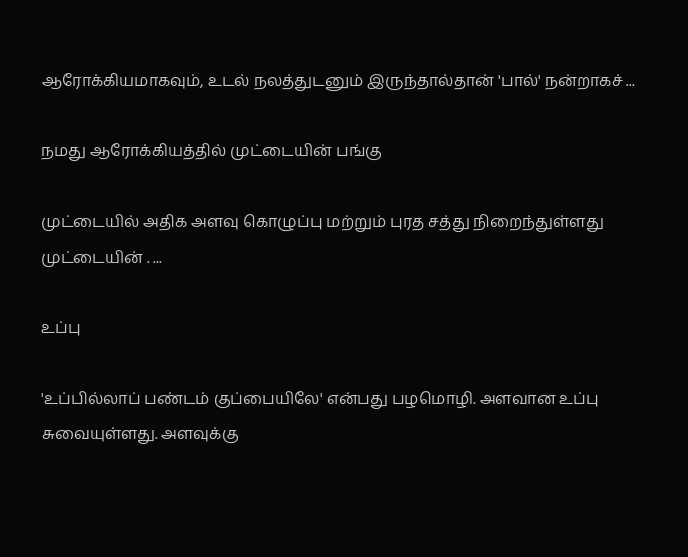ஆரோக்கியமாகவும், உடல் நலத்துடனும் இருந்தால்தான் 'பால்' நன்றாகச் ...

நமது ஆரோக்கியத்தில் முட்டையின் பங்கு

முட்டையில் அதிக அளவு கொழுப்பு மற்றும் புரத சத்து நிறைந்துள்ளது முட்டையின் . ...

உப்பு

'உப்பில்லாப் பண்டம் குப்பையிலே' என்பது பழமொழி. அளவான உப்பு சுவையுள்ளது. அளவுக்கு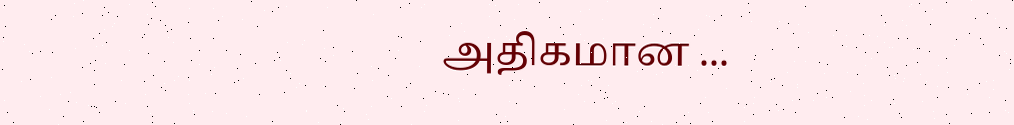அதிகமான ...